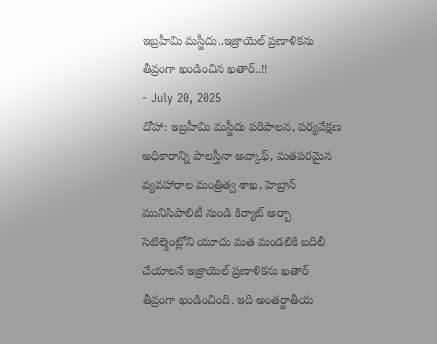ఇబ్రహీమి మస్జీదు..ఇజ్రాయెల్ ప్రణాళికను తీవ్రంగా ఖండించిన ఖతార్..!!
- July 20, 2025
దోహా: ఇబ్రహీమి మస్జీదు పరిపాలన, పర్యవేక్షణ అధికారాన్ని పాలస్తీనా అవ్కాఫ్, మతపరమైన వ్యవహారాల మంత్రిత్వ శాఖ, హెబ్రాన్ మునిసిపాలిటీ నుండి కిర్యాట్ అర్బా సెటిల్మెంట్లోని యూదు మత మండలికి బదిలీ చేయాలనే ఇజ్రాయెల్ ప్రణాళికను ఖతార్ తీవ్రంగా ఖండించింది. ఇది అంతర్జాతీయ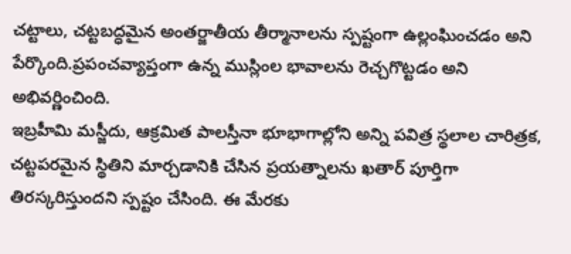చట్టాలు, చట్టబద్ధమైన అంతర్జాతీయ తీర్మానాలను స్పష్టంగా ఉల్లంఘించడం అని పేర్కొంది.ప్రపంచవ్యాప్తంగా ఉన్న ముస్లింల భావాలను రెచ్చగొట్టడం అని అభివర్ణించింది.
ఇబ్రహీమి మస్జీదు, ఆక్రమిత పాలస్తీనా భూభాగాల్లోని అన్ని పవిత్ర స్థలాల చారిత్రక, చట్టపరమైన స్థితిని మార్చడానికి చేసిన ప్రయత్నాలను ఖతార్ పూర్తిగా తిరస్కరిస్తుందని స్పష్టం చేసింది. ఈ మేరకు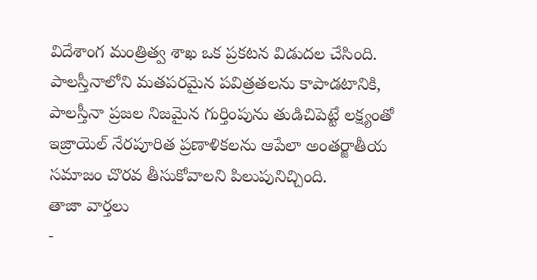విదేశాంగ మంత్రిత్వ శాఖ ఒక ప్రకటన విడుదల చేసింది. పాలస్తీనాలోని మతపరమైన పవిత్రతలను కాపాడటానికి, పాలస్తీనా ప్రజల నిజమైన గుర్తింపును తుడిచిపెట్టే లక్ష్యంతో ఇజ్రాయెల్ నేరపూరిత ప్రణాళికలను ఆపేలా అంతర్జాతీయ సమాజం చొరవ తీసుకోవాలని పిలుపునిచ్చింది.
తాజా వార్తలు
-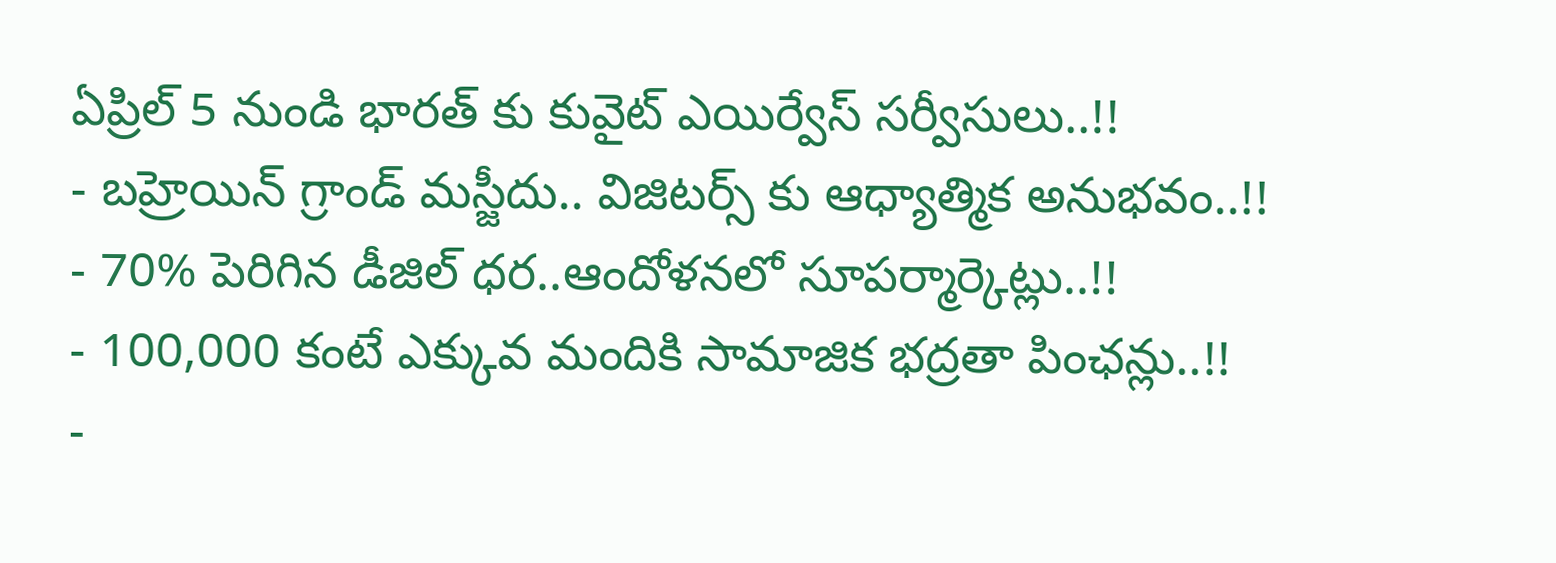ఏప్రిల్ 5 నుండి భారత్ కు కువైట్ ఎయిర్వేస్ సర్వీసులు..!!
- బహ్రెయిన్ గ్రాండ్ మస్జీదు.. విజిటర్స్ కు ఆధ్యాత్మిక అనుభవం..!!
- 70% పెరిగిన డీజిల్ ధర..ఆందోళనలో సూపర్మార్కెట్లు..!!
- 100,000 కంటే ఎక్కువ మందికి సామాజిక భద్రతా పింఛన్లు..!!
-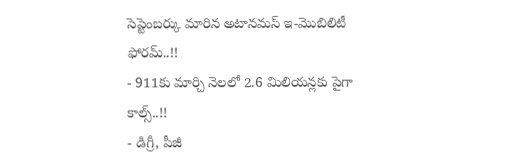సెప్టెంబర్కు మారిన అటానమస్ ఇ-మొబిలిటీ ఫోరమ్..!!
- 911కు మార్చి నెలలో 2.6 మిలియన్లకు పైగా కాల్స్..!!
- డిగ్రీ, పీజీ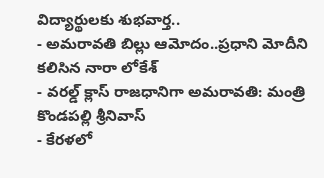విద్యార్థులకు శుభవార్త..
- అమరావతి బిల్లు ఆమోదం..ప్రధాని మోదీని కలిసిన నారా లోకేశ్
- వరల్డ్ క్లాస్ రాజధానిగా అమరావతి: మంత్రి కొండపల్లి శ్రీనివాస్
- కేరళలో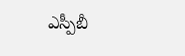ఎస్పీబీ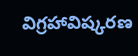విగ్రహావిష్కరణ